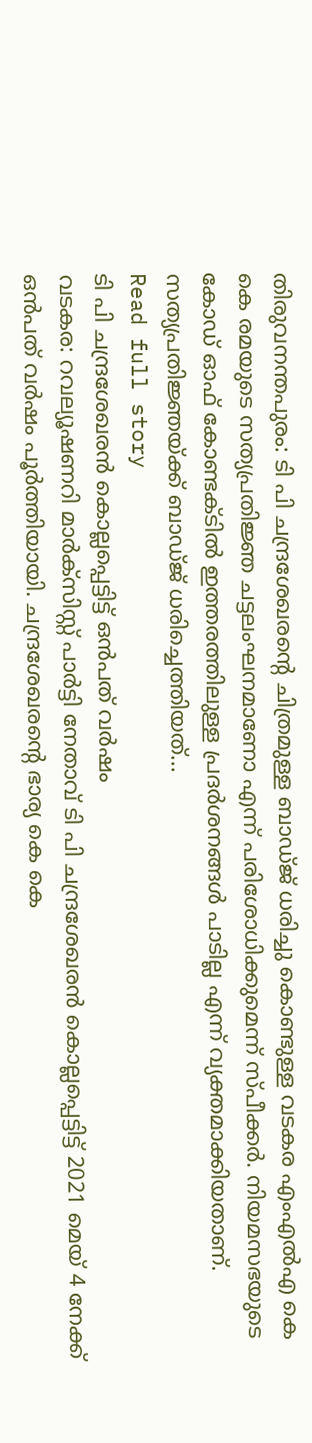തിരുവനന്തപുരം: ടി പി ചന്ദ്രശേഖരന്റെ ചിത്രമുള്ള ബാഡ്ജ് ധരിച്ചു കൊണ്ടുള്ള വടകര എംഎൽഎ കെ കെ രമയുടെ സത്യപ്രതിജ്ഞ ചട്ടലംഘനമാണോ എന്ന് പരിശോധിക്കുമെന്ന് സ്പീക്കർ. നിയമസഭയുടെ കോഡ് ഓഫ് കോണ്ടക്ടില്‍ ഇത്തരത്തിലുള്ള പ്രദര്‍ശനങ്ങള്‍ പാടില്ല എന്ന് വ്യക്തമാക്കിയതാണ്. സത്യപ്രതിജ്ഞയ്ക്ക് ബാഡ്ജ് ധരിച്ചെത്തിയത്...
Read full story
ടി പി ചന്ദ്രശേഖരന്‍ കൊല്ലപ്പെട്ടിട്ട് ഒന്‍പത് വര്‍ഷം
വടകര: റവല്യൂഷണറി മാർക്സിസ്റ്റ് പാർട്ടി നേതാവ് ടി പി ചന്ദ്രശേഖരന്‍ കൊല്ലപ്പെട്ടിട്ട് 2021 മെയ് 4 നേക്ക് ഒന്‍പത് വര്‍ഷം പൂർത്തിയായി. ചന്ദ്രശേഖരന്റെ ഭാര്യ കെ കെ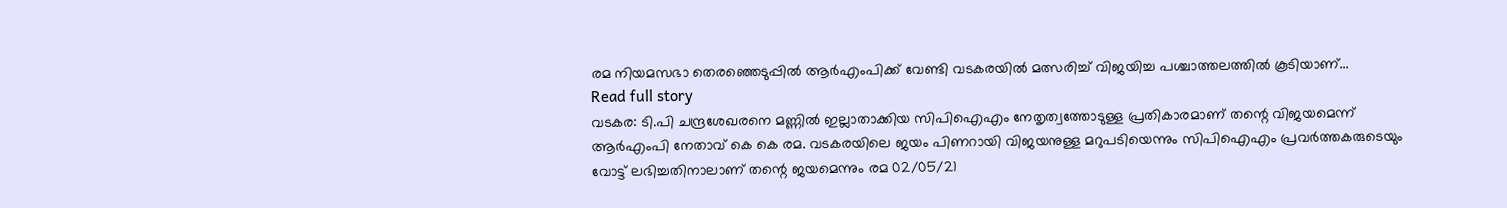രമ നിയമസഭാ തെരഞ്ഞെടുപ്പില്‍ ആര്‍എംപിക്ക് വേണ്ടി വടകരയിൽ മത്സരിച്ച് വിജയിച്ച പശ്ചാത്തലത്തില്‍ കൂടിയാണ്...
Read full story
വടകര: ടി.പി ചന്ദ്രശേഖരനെ മണ്ണില്‍ ഇല്ലാതാക്കിയ സിപിഐഎം നേതൃത്വത്തോടുള്ള പ്രതികാരമാണ് തന്റെ വിജയമെന്ന് ആര്‍എംപി നേതാവ് കെ കെ രമ. വടകരയിലെ ജയം പിണറായി വിജയനുള്ള മറുപടിയെന്നും സിപിഐഎം പ്രവര്‍ത്തകരുടെയും വോട്ട് ലഭിച്ചതിനാലാണ് തന്റെ ജയമെന്നും രമ 02/05/21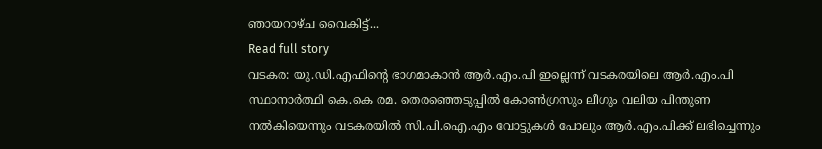ഞായറാഴ്ച വൈകിട്ട്...
Read full story
വടകര: യു.ഡി.എഫിന്റെ ഭാഗമാകാന്‍ ആര്‍.എം.പി ഇല്ലെന്ന് വടകരയിലെ ആര്‍.എം.പി സ്ഥാനാര്‍ത്ഥി കെ.കെ രമ. തെരഞ്ഞെടുപ്പില്‍ കോണ്‍ഗ്രസും ലീഗും വലിയ പിന്തുണ നല്‍കിയെന്നും വടകരയില്‍ സി.പി.ഐ.എം വോട്ടുകള്‍ പോലും ആര്‍.എം.പിക്ക് ലഭിച്ചെന്നും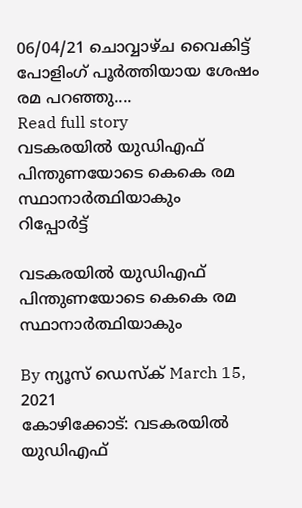06/04/21 ചൊവ്വാഴ്ച വൈകിട്ട് പോളിംഗ് പൂർത്തിയായ ശേഷം രമ പറഞ്ഞു....
Read full story
വടകരയിൽ യുഡിഎഫ് പിന്തുണയോടെ കെകെ രമ സ്ഥാനാർത്ഥിയാകും
റിപ്പോര്‍ട്ട്

വടകരയിൽ യുഡിഎഫ് പിന്തുണയോടെ കെകെ രമ സ്ഥാനാർത്ഥിയാകും

By ന്യൂസ് ഡെസ്ക് March 15, 2021
കോഴിക്കോട്: വടകരയിൽ യുഡിഎഫ്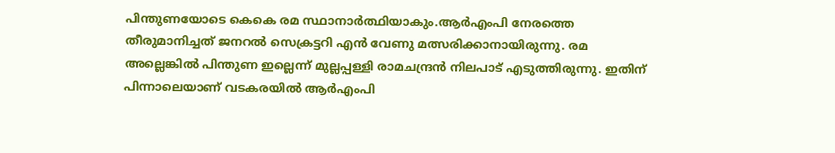പിന്തുണയോടെ കെകെ രമ സ്ഥാനാർത്ഥിയാകും.ആർഎംപി നേരത്തെ തീരുമാനിച്ചത് ജനറൽ സെക്രട്ടറി എൻ വേണു മത്സരിക്കാനായിരുന്നു. രമ അല്ലെങ്കിൽ പിന്തുണ ഇല്ലെന്ന് മുല്ലപ്പള്ളി രാമചന്ദ്രൻ നിലപാട് എടുത്തിരുന്നു. ഇതിന് പിന്നാലെയാണ് വടകരയിൽ ആർഎംപി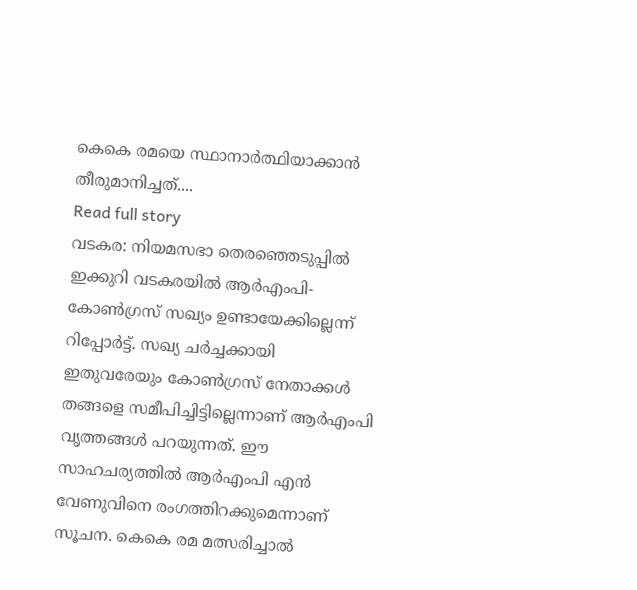കെകെ രമയെ സ്ഥാനാർത്ഥിയാക്കാൻ തീരുമാനിച്ചത്....
Read full story
വടകര: നിയമസഭാ തെരഞ്ഞെടുപ്പില്‍ ഇക്കുറി വടകരയില്‍ ആര്‍എംപി-കോണ്‍ഗ്രസ് സഖ്യം ഉണ്ടായേക്കില്ലെന്ന് റിപ്പോര്‍ട്ട്. സഖ്യ ചര്‍ച്ചക്കായി ഇതുവരേയും കോണ്‍ഗ്രസ് നേതാക്കള്‍ തങ്ങളെ സമീപിച്ചിട്ടില്ലെന്നാണ് ആര്‍എംപി വൃത്തങ്ങള്‍ പറയുന്നത്. ഈ സാഹചര്യത്തില്‍ ആര്‍എംപി എന്‍ വേണുവിനെ രംഗത്തിറക്കുമെന്നാണ് സൂചന. കെകെ രമ മത്സരിച്ചാല്‍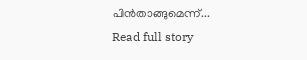പിന്‍താങ്ങുമെന്ന്...
Read full story